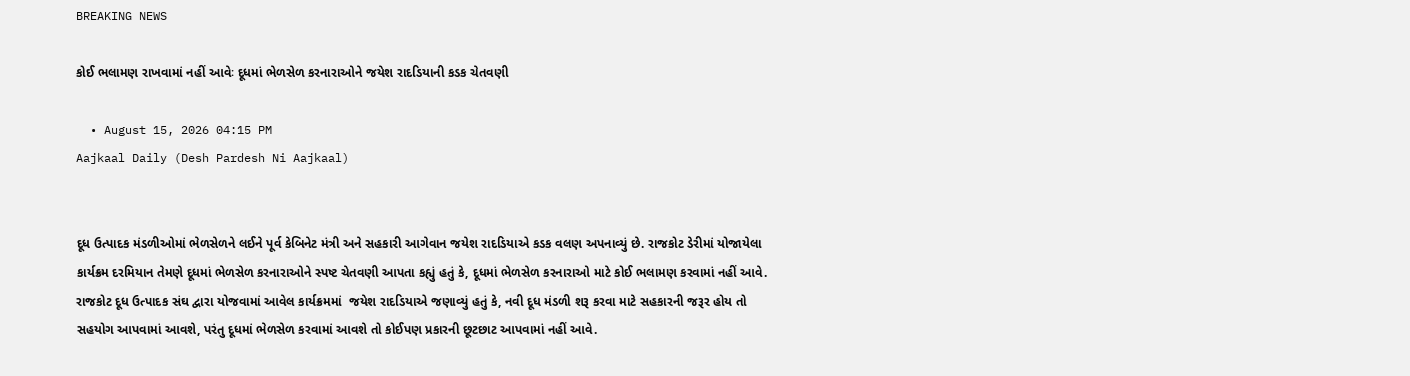BREAKING NEWS

કોઈ ભલામણ રાખવામાં નહીં આવેઃ દૂધમાં ભેળસેળ કરનારાઓને જયેશ રાદડિયાની કડક ચેતવણી

  • August 15, 2026 04:15 PM
Aajkaal Daily (Desh Pardesh Ni Aajkaal)


દૂધ ઉત્પાદક મંડળીઓમાં ભેળસેળને લઈને પૂર્વ કેબિનેટ મંત્રી અને સહકારી આગેવાન જયેશ રાદડિયાએ કડક વલણ અપનાવ્યું છે. રાજકોટ ડેરીમાં યોજાયેલા કાર્યક્રમ દરમિયાન તેમણે દૂધમાં ભેળસેળ કરનારાઓને સ્પષ્ટ ચેતવણી આપતા કહ્યું હતું કે, દૂધમાં ભેળસેળ કરનારાઓ માટે કોઈ ભલામણ કરવામાં નહીં આવે. રાજકોટ દૂધ ઉત્પાદક સંઘ દ્વારા યોજવામાં આવેલ કાર્યક્રમમાં  જયેશ રાદડિયાએ જણાવ્યું હતું કે, નવી દૂધ મંડળી શરૂ કરવા માટે સહકારની જરૂર હોય તો સહયોગ આપવામાં આવશે, પરંતુ દૂધમાં ભેળસેળ કરવામાં આવશે તો કોઈપણ પ્રકારની છૂટછાટ આપવામાં નહીં આવે.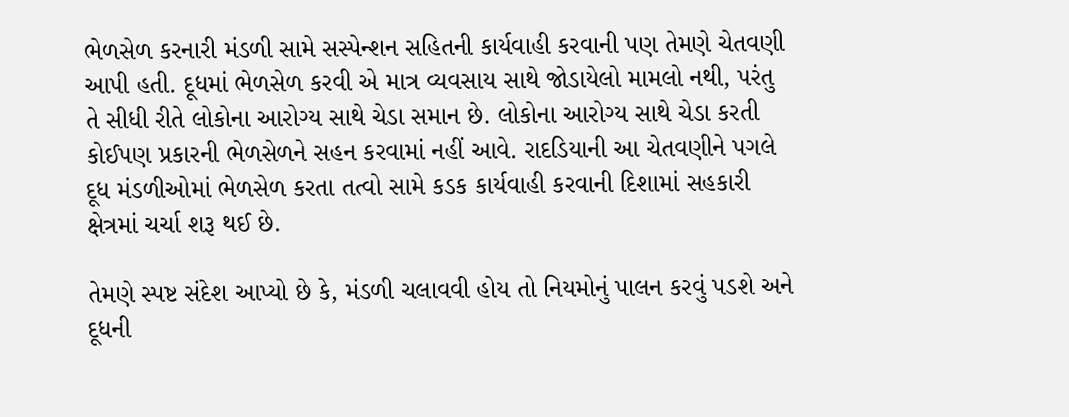ભેળસેળ કરનારી મંડળી સામે સસ્પેન્શન સહિતની કાર્યવાહી કરવાની પણ તેમણે ચેતવણી આપી હતી. દૂધમાં ભેળસેળ કરવી એ માત્ર વ્યવસાય સાથે જોડાયેલો મામલો નથી, પરંતુ તે સીધી રીતે લોકોના આરોગ્ય સાથે ચેડા સમાન છે. લોકોના આરોગ્ય સાથે ચેડા કરતી કોઈપણ પ્રકારની ભેળસેળને સહન કરવામાં નહીં આવે. રાદડિયાની આ ચેતવણીને પગલે દૂધ મંડળીઓમાં ભેળસેળ કરતા તત્વો સામે કડક કાર્યવાહી કરવાની દિશામાં સહકારી ક્ષેત્રમાં ચર્ચા શરૂ થઈ છે.

તેમણે સ્પષ્ટ સંદેશ આપ્યો છે કે, મંડળી ચલાવવી હોય તો નિયમોનું પાલન કરવું પડશે અને દૂધની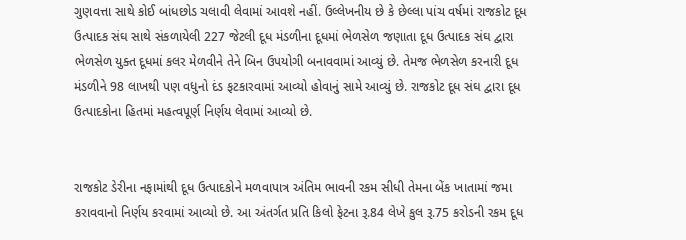ગુણવત્તા સાથે કોઈ બાંધછોડ ચલાવી લેવામાં આવશે નહીં. ઉલ્લેખનીય છે કે છેલ્લા પાંચ વર્ષમાં રાજકોટ દૂધ ઉત્પાદક સંઘ સાથે સંકળાયેલી 227 જેટલી દૂધ મંડળીના દૂધમાં ભેળસેળ જણાતા દૂધ ઉત્પાદક સંઘ દ્વારા ભેળસેળ યુક્ત દૂધમાં કલર મેળવીને તેને બિન ઉપયોગી બનાવવામાં આવ્યું છે. તેમજ ભેળસેળ કરનારી દૂધ મંડળીને 98 લાખથી પણ વધુનો દંડ ફટકારવામાં આવ્યો હોવાનું સામે આવ્યું છે. રાજકોટ દૂધ સંઘ દ્વારા દૂધ ઉત્પાદકોના હિતમાં મહત્વપૂર્ણ નિર્ણય લેવામાં આવ્યો છે.


રાજકોટ ડેરીના નફામાંથી દૂધ ઉત્પાદકોને મળવાપાત્ર અંતિમ ભાવની રકમ સીધી તેમના બેંક ખાતામાં જમા કરાવવાનો નિર્ણય કરવામાં આવ્યો છે. આ અંતર્ગત પ્રતિ કિલો ફેટના રૂ.84 લેખે કુલ રૂ.75 કરોડની રકમ દૂધ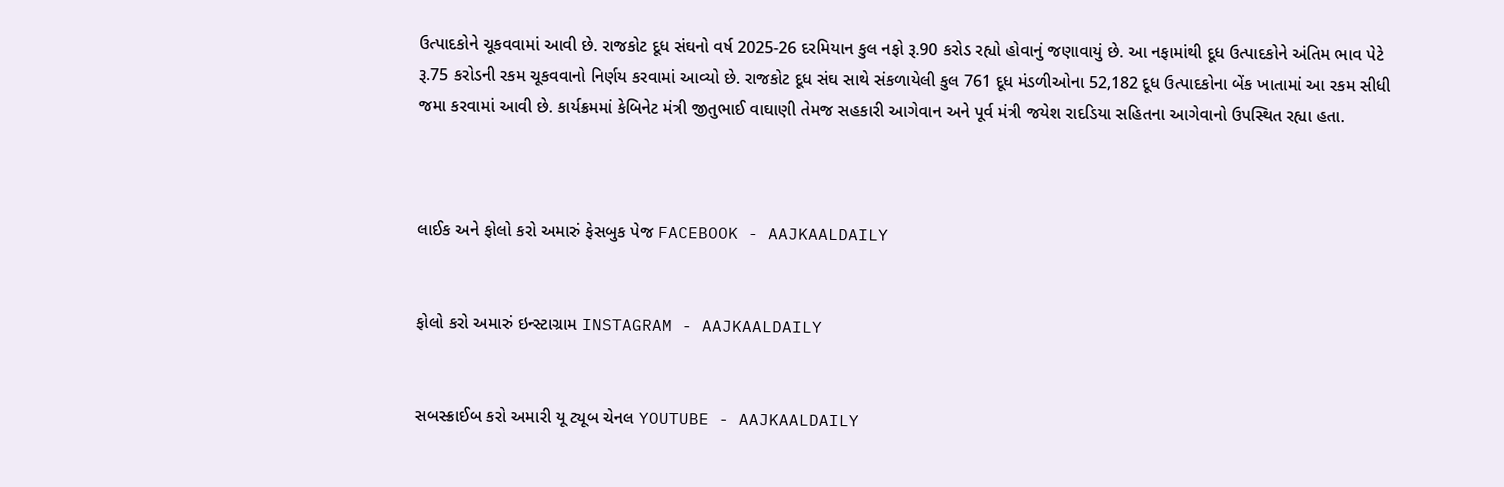ઉત્પાદકોને ચૂકવવામાં આવી છે. રાજકોટ દૂધ સંઘનો વર્ષ 2025-26 દરમિયાન કુલ નફો રૂ.90 કરોડ રહ્યો હોવાનું જણાવાયું છે. આ નફામાંથી દૂધ ઉત્પાદકોને અંતિમ ભાવ પેટે રૂ.75 કરોડની રકમ ચૂકવવાનો નિર્ણય કરવામાં આવ્યો છે. રાજકોટ દૂધ સંઘ સાથે સંકળાયેલી કુલ 761 દૂધ મંડળીઓના 52,182 દૂધ ઉત્પાદકોના બેંક ખાતામાં આ રકમ સીધી જમા કરવામાં આવી છે. કાર્યક્રમમાં કેબિનેટ મંત્રી જીતુભાઈ વાઘાણી તેમજ સહકારી આગેવાન અને પૂર્વ મંત્રી જયેશ રાદડિયા સહિતના આગેવાનો ઉપસ્થિત રહ્યા હતા.



લાઈક અને ફોલો કરો અમારું ફેસબુક પેજ FACEBOOK - AAJKAALDAILY


ફોલો કરો અમારું ઇન્સ્ટાગ્રામ INSTAGRAM - AAJKAALDAILY


સબસ્ક્રાઈબ કરો અમારી યૂ ટ્યૂબ ચેનલ YOUTUBE - AAJKAALDAILY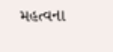મહત્વના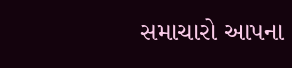સમાચારો આપના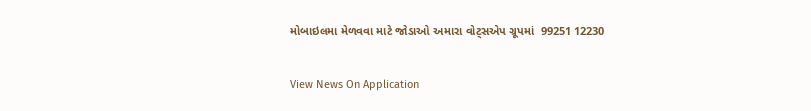મોબાઇલમા મેળવવા માટે જોડાઓ અમારા વોટ્સએપ ગ્રૂપમાં  99251 12230

View News On Application